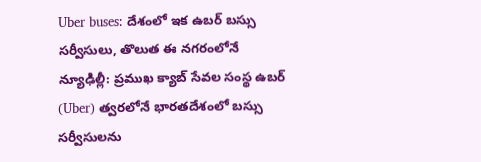Uber buses: దేశంలో ఇక ఉబర్ బస్సు సర్వీసులు, తొలుత ఈ నగరంలోనే
న్యూఢిల్లీ: ప్రముఖ క్యాబ్ సేవల సంస్థ ఉబర్ (Uber) త్వరలోనే భారతదేశంలో బస్సు సర్వీసులను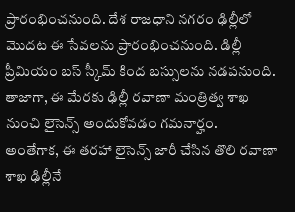ప్రారంభించనుంది. దేశ రాజధాని నగరం ఢిల్లీలో మొదట ఈ సేవలను ప్రారంభించనుంది. డిల్లీ ప్రీమియం బస్ స్కీమ్ కింద బస్సులను నడపనుంది. తాజాగా, ఈ మేరకు ఢిల్లీ రవాణా మంత్రిత్వ శాఖ నుంచి లైసెన్స్ అందుకోవడం గమనార్హం.
అంతేగాక, ఈ తరహా లైసెన్స్ జారీ చేసిన తొలి రవాణా శాఖ ఢిల్లీనే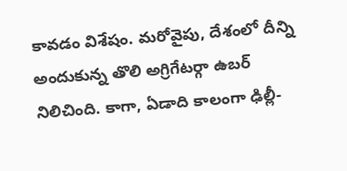కావడం విశేషం. మరోవైపు, దేశంలో దీన్ని అందుకున్న తొలి అగ్రిగేటర్గా ఉబర్ నిలిచింది. కాగా, ఏడాది కాలంగా ఢిల్లీ-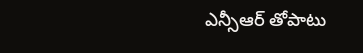ఎన్సీఆర్ తోపాటు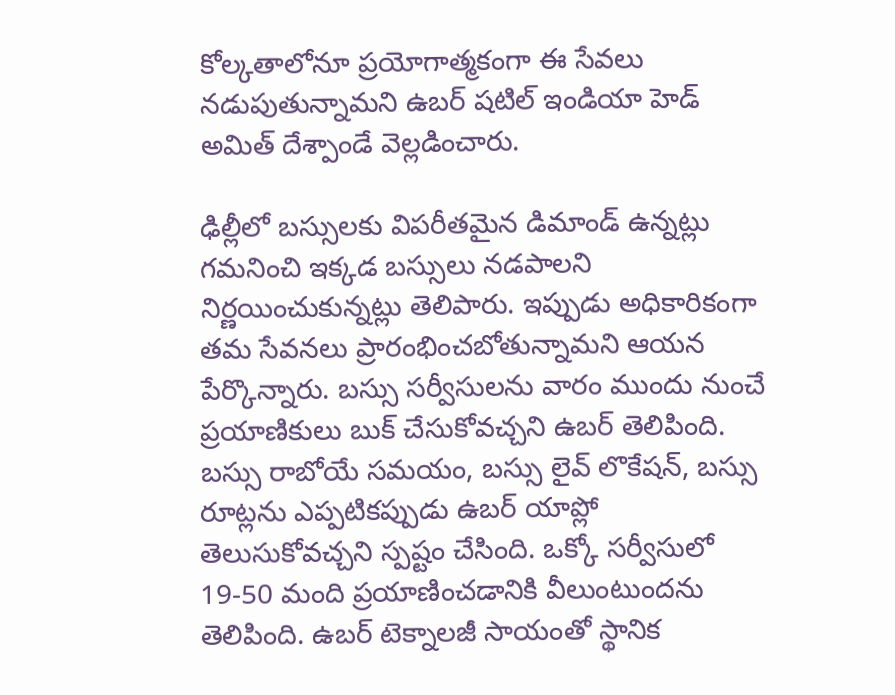కోల్కతాలోనూ ప్రయోగాత్మకంగా ఈ సేవలు నడుపుతున్నామని ఉబర్ షటిల్ ఇండియా హెడ్ అమిత్ దేశ్పాండే వెల్లడించారు.

ఢిల్లీలో బస్సులకు విపరీతమైన డిమాండ్ ఉన్నట్లు గమనించి ఇక్కడ బస్సులు నడపాలని నిర్ణయించుకున్నట్లు తెలిపారు. ఇప్పుడు అధికారికంగా తమ సేవనలు ప్రారంభించబోతున్నామని ఆయన పేర్కొన్నారు. బస్సు సర్వీసులను వారం ముందు నుంచే ప్రయాణికులు బుక్ చేసుకోవచ్చని ఉబర్ తెలిపింది.
బస్సు రాబోయే సమయం, బస్సు లైవ్ లొకేషన్, బస్సు రూట్లను ఎప్పటికప్పుడు ఉబర్ యాప్లో తెలుసుకోవచ్చని స్పష్టం చేసింది. ఒక్కో సర్వీసులో 19-50 మంది ప్రయాణించడానికి వీలుంటుందను తెలిపింది. ఉబర్ టెక్నాలజీ సాయంతో స్థానిక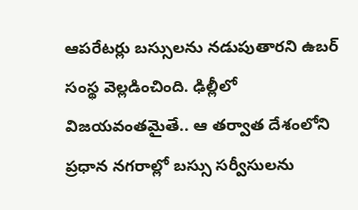ఆపరేటర్లు బస్సులను నడుపుతారని ఉబర్ సంస్థ వెల్లడించింది. ఢిల్లీలో విజయవంతమైతే.. ఆ తర్వాత దేశంలోని ప్రధాన నగరాల్లో బస్సు సర్వీసులను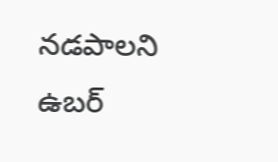నడపాలని ఉబర్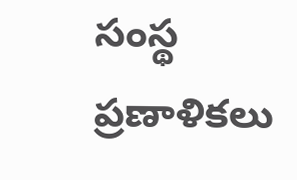సంస్థ ప్రణాళికలు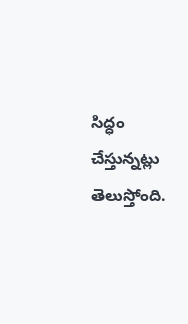సిద్ధం చేస్తున్నట్లు తెలుస్తోంది.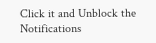Click it and Unblock the Notifications